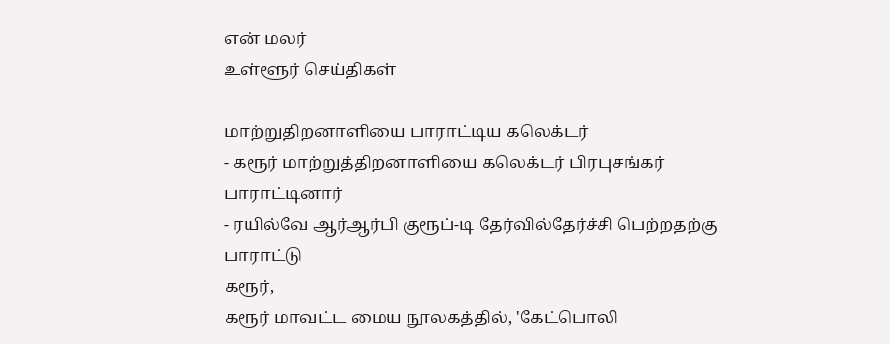என் மலர்
உள்ளூர் செய்திகள்

மாற்றுதிறனாளியை பாராட்டிய கலெக்டர்
- கரூர் மாற்றுத்திறனாளியை கலெக்டர் பிரபுசங்கர் பாராட்டினார்
- ரயில்வே ஆர்ஆர்பி குரூப்-டி தேர்வில்தேர்ச்சி பெற்றதற்கு பாராட்டு
கரூர்,
கரூர் மாவட்ட மைய நூலகத்தில், 'கேட்பொலி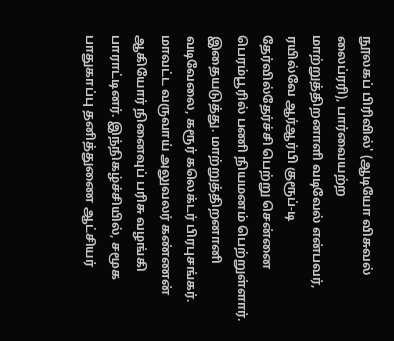நூலகப் பிரிவில்' (ஆடியோ விசுவல் லைப்ரரி), பார்வையற்ற மாற்றுத்திறனாளி வடிவேல் என்பவர், ரயில்வே ஆர்ஆர்பி குரூப்-டி தேர்வில்தேர்ச்சி பெற்று சென்னை பெரம்பூரில் பணி நியமனம் பெற்றுள்ளார். இதையடுத்து. மாற்றுத்திறனானி வடிவேலை, கரூர் கலெக்டர் பிரபுசங்கர். மாவட்ட வருவாய் அலுவலர் கண்ணன் ஆகியோர் நினைவுப் பரிசு வழங்கி பாராட்டினர். இந்நிகழ்ச்சியில், சமூக பாதுகாப்பு தனித்துணை ஆட்சியர்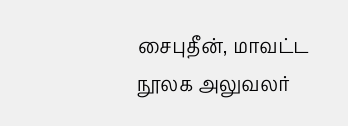சைபுதீன், மாவட்ட நூலக அலுவலர்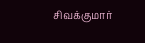சிவக்குமார்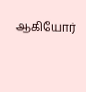ஆகியோர்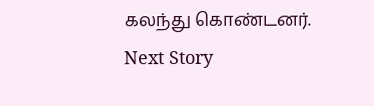கலந்து கொண்டனர்.
Next Story